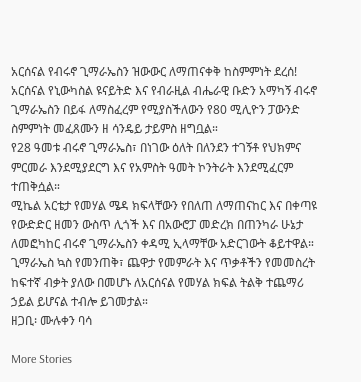አርሰናል የብሩኖ ጊማራኤስን ዝውውር ለማጠናቀቅ ከስምምነት ደረሰ!
አርሰናል የኒውካስል ዩናይትድ እና የብራዚል ብሔራዊ ቡድን አማካኝ ብሩኖ ጊማራኤስን በይፋ ለማስፈረም የሚያስችለውን የ80 ሚሊዮን ፓውንድ ስምምነት መፈጸሙን ዘ ሳንዴይ ታይምስ ዘግቧል።
የ28 ዓመቱ ብሩኖ ጊማራኤስ፣ በነገው ዕለት በለንደን ተገኝቶ የህክምና ምርመራ እንደሚያደርግ እና የአምስት ዓመት ኮንትራት እንደሚፈርም ተጠቅሷል።
ሚኬል አርቴታ የመሃል ሜዳ ክፍላቸውን የበለጠ ለማጠናከር እና በቀጣዩ የውድድር ዘመን ውስጥ ሊጎች እና በአውሮፓ መድረክ በጠንካራ ሁኔታ ለመፎካከር ብሩኖ ጊማራኤስን ቀዳሚ ኢላማቸው አድርገውት ቆይተዋል።
ጊማራኤስ ኳስ የመንጠቅ፣ ጨዋታ የመምራት እና ጥቃቶችን የመመስረት ከፍተኛ ብቃት ያለው በመሆኑ ለአርሰናል የመሃል ክፍል ትልቅ ተጨማሪ ኃይል ይሆናል ተብሎ ይገመታል።
ዘጋቢ፡ ሙሉቀን ባሳ

More Stories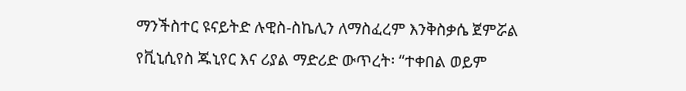ማንችስተር ዩናይትድ ሉዊስ-ስኬሊን ለማስፈረም እንቅስቃሴ ጀምሯል
የቪኒሲየስ ጁኒየር እና ሪያል ማድሪድ ውጥረት፡ “ተቀበል ወይም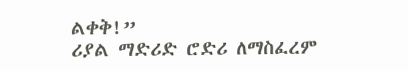ልቀቅ!”
ሪያል ማድሪድ ሮድሪ ለማስፈረም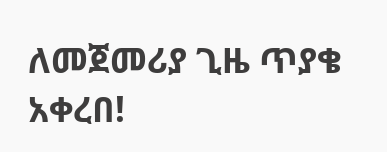ለመጀመሪያ ጊዜ ጥያቄ አቀረበ!